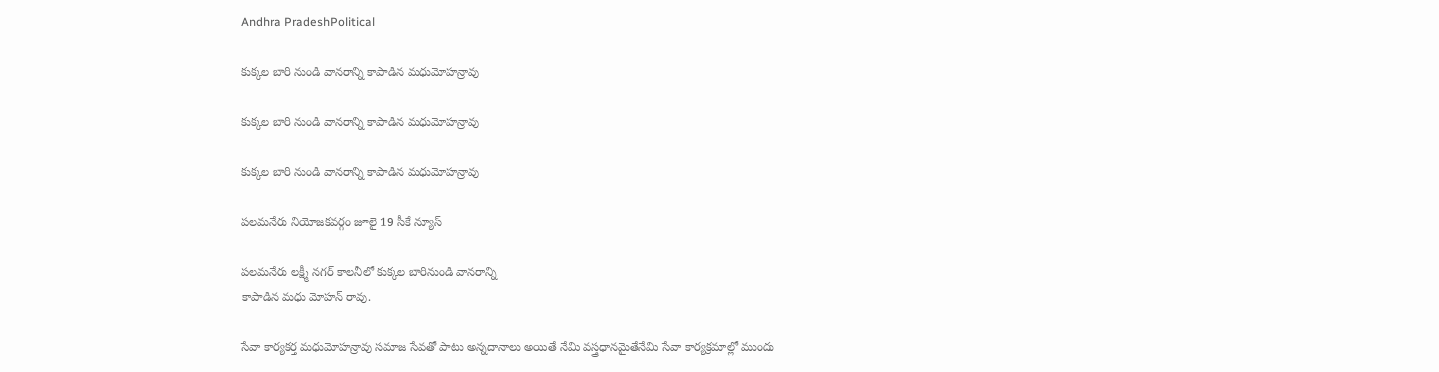Andhra PradeshPolitical

కుక్కల బారి నుండి వానరాన్ని కాపాడిన మధుమోహన్రావు

కుక్కల బారి నుండి వానరాన్ని కాపాడిన మధుమోహన్రావు

కుక్కల బారి నుండి వానరాన్ని కాపాడిన మధుమోహన్రావు

పలమనేరు నియోజకవర్గం జూలై 19 సీకే న్యూస్

పలమనేరు లక్ష్మీ నగర్ కాలనీలో కుక్కల బారినుండి వానరాన్ని
కాపాడిన మధు మోహన్ రావు.

సేవా కార్యకర్త మధుమోహన్రావు సమాజ సేవతో పాటు అన్నదానాలు అయితే నేమి వస్త్రధానమైతేనేమి సేవా కార్యక్రమాల్లో ముందు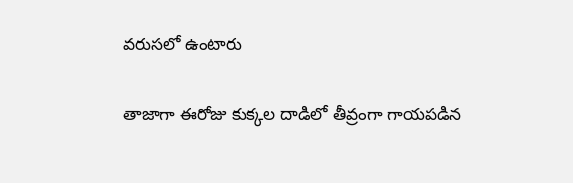వరుసలో ఉంటారు

తాజాగా ఈరోజు కుక్కల దాడిలో తీవ్రంగా గాయపడిన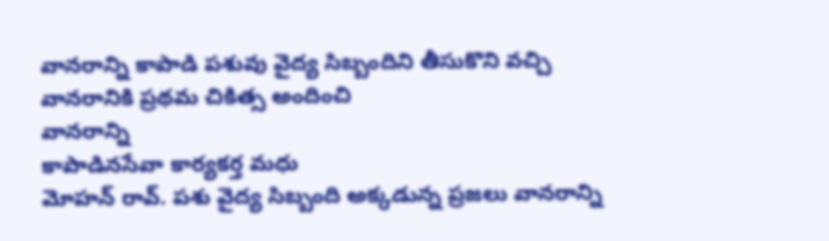వానరాన్ని కాపాడి పశువు వైద్య సిబ్బందిని తీసుకొని వచ్చి వానరానికి ప్రథమ చికిత్స అందించి
వానరాన్ని
కాపాడినసేవా కార్యకర్త మధు
మోహన్ రావ్. పశు వైద్య సిబ్బంది అక్కడున్న ప్రజలు వానరాన్ని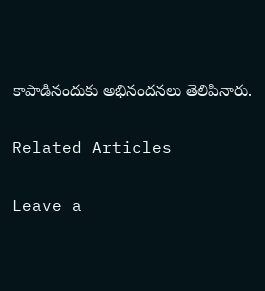కాపాడినందుకు అభినందనలు తెలిపినారు.

Related Articles

Leave a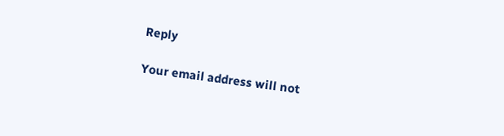Reply

Your email address will not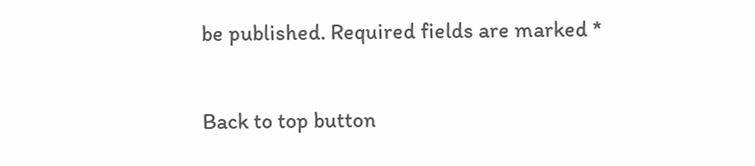be published. Required fields are marked *

Back to top button